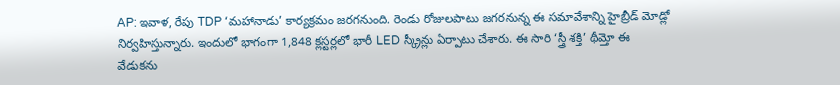AP: ఇవాళ, రేపు TDP ‘మహానాడు’ కార్యక్రమం జరగనుంది. రెండు రోజులపాటు జగరనున్న ఈ సమావేశాన్ని హైబ్రీడ్ మోడ్లో నిర్వహిస్తున్నారు. ఇందులో భాగంగా 1,848 క్లస్టర్లలో భారీ LED స్క్రీన్లు ఏర్పాటు చేశారు. ఈ సారి ‘స్త్రీ శక్తి’ థీమ్తో ఈ వేడుకను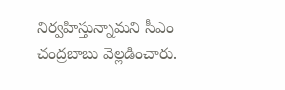నిర్వహిస్తున్నామని సీఎం చంద్రబాబు వెల్లడించారు.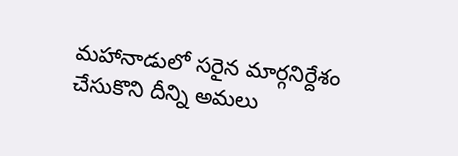మహానాడులో సరైన మార్గనిర్దేశం చేసుకొని దీన్ని అమలు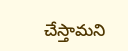చేస్తామని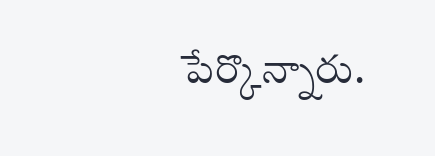పేర్కొన్నారు.